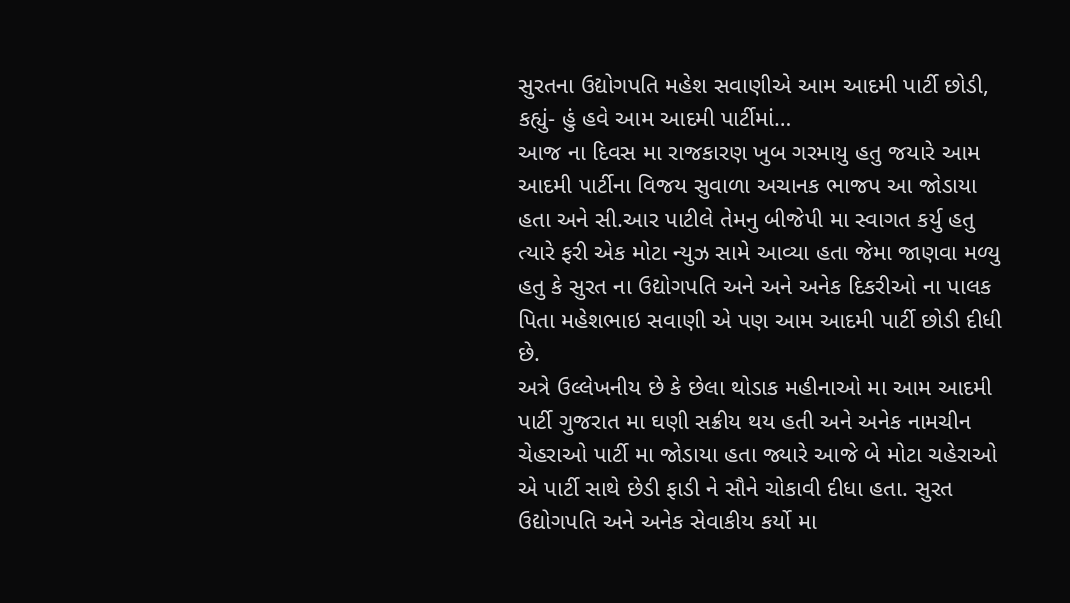સુરતના ઉદ્યોગપતિ મહેશ સવાણીએ આમ આદમી પાર્ટી છોડી, કહ્યું- હું હવે આમ આદમી પાર્ટીમાં…
આજ ના દિવસ મા રાજકારણ ખુબ ગરમાયુ હતુ જયારે આમ આદમી પાર્ટીના વિજય સુવાળા અચાનક ભાજપ આ જોડાયા હતા અને સી.આર પાટીલે તેમનુ બીજેપી મા સ્વાગત કર્યુ હતુ ત્યારે ફરી એક મોટા ન્યુઝ સામે આવ્યા હતા જેમા જાણવા મળ્યુ હતુ કે સુરત ના ઉદ્યોગપતિ અને અને અનેક દિકરીઓ ના પાલક પિતા મહેશભાઇ સવાણી એ પણ આમ આદમી પાર્ટી છોડી દીધી છે.
અત્રે ઉલ્લેખનીય છે કે છેલા થોડાક મહીનાઓ મા આમ આદમી પાર્ટી ગુજરાત મા ઘણી સક્રીય થય હતી અને અનેક નામચીન ચેહરાઓ પાર્ટી મા જોડાયા હતા જ્યારે આજે બે મોટા ચહેરાઓ એ પાર્ટી સાથે છેડી ફાડી ને સૌને ચોકાવી દીધા હતા. સુરત ઉદ્યોગપતિ અને અનેક સેવાકીય કર્યો મા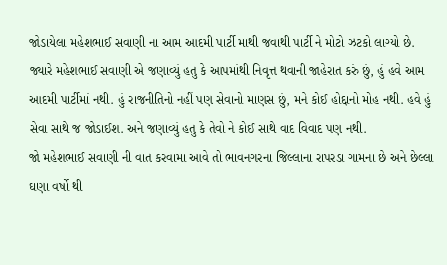જોડાયેલા મહેશભાઈ સવાણી ના આમ આદમી પાર્ટી માથી જવાથી પાર્ટી ને મોટો ઝટકો લાગ્યો છે.
જ્યારે મહેશભાઈ સવાણી એ જણાવ્યું હતુ કે આપમાંથી નિવૃત્ત થવાની જાહેરાત કરું છું, હું હવે આમ આદમી પાર્ટીમાં નથી. હું રાજનીતિનો નહીં પણ સેવાનો માણસ છું, મને કોઈ હોદ્દાનો મોહ નથી. હવે હું સેવા સાથે જ જોડાઈશ. અને જણાવ્યું હતુ કે તેવો ને કોઈ સાથે વાદ વિવાદ પણ નથી.
જો મહેશભાઈ સવાણી ની વાત કરવામા આવે તો ભાવનગરના જિલ્લાના રાપરડા ગામના છે અને છેલ્લા ઘણા વર્ષો થી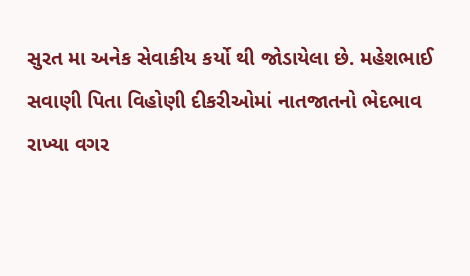સુરત મા અનેક સેવાકીય કર્યો થી જોડાયેલા છે. મહેશભાઈ સવાણી પિતા વિહોણી દીકરીઓમાં નાતજાતનો ભેદભાવ રાખ્યા વગર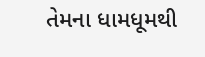તેમના ધામધૂમથી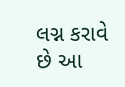લગ્ન કરાવે છે આ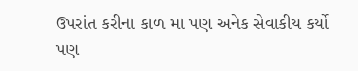ઉપરાંત કરીના કાળ મા પણ અનેક સેવાકીય કર્યો પણ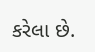કરેલા છે.